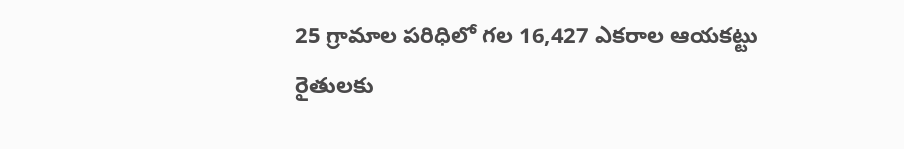25 గ్రామాల పరిధిలో గల 16,427 ఎకరాల ఆయకట్టు రైతులకు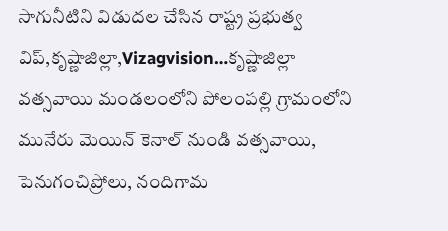సాగునీటిని విడుదల చేసిన రాష్ట్ర ప్రభుత్వ విప్,కృష్ణాజిల్లా,Vizagvision…కృష్ణాజిల్లా
వత్సవాయి మండలంలోని పోలంపల్లి గ్రామంలోని మునేరు మెయిన్ కెనాల్ నుండి వత్సవాయి, పెనుగంచిప్రోలు, నందిగామ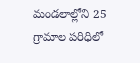మండలాల్లోని 25 గ్రామాల పరిధిలో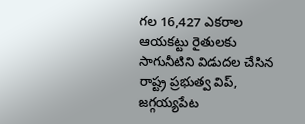గల 16,427 ఎకరాల ఆయకట్టు రైతులకు సాగునీటిని విడుదల చేసిన రాష్ట్ర ప్రభుత్వ విప్, జగ్గయ్యపేట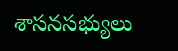శాసనసభ్యులు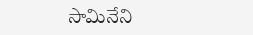సామినేని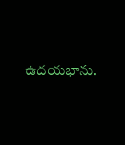ఉదయభాను.